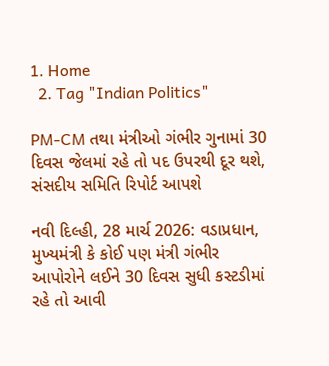1. Home
  2. Tag "Indian Politics"

PM-CM તથા મંત્રીઓ ગંભીર ગુનામાં 30 દિવસ જેલમાં રહે તો પદ ઉપરથી દૂર થશે, સંસદીય સમિતિ રિપોર્ટ આપશે

નવી દિલ્હી, 28 માર્ચ 2026: વડાપ્રધાન, મુખ્યમંત્રી કે કોઈ પણ મંત્રી ગંભીર આપોરોને લઈને 30 દિવસ સુધી કસ્ટડીમાં રહે તો આવી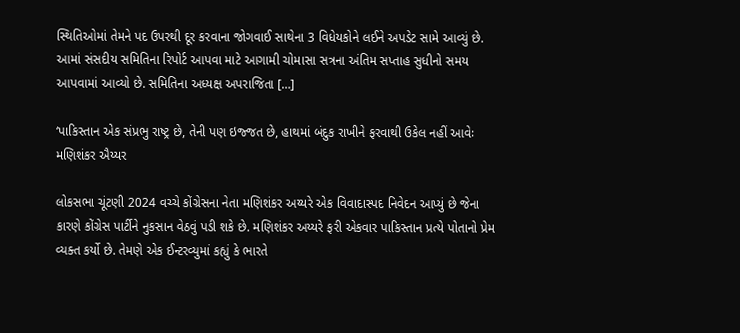સ્થિતિઓમાં તેમને પદ ઉપરથી દૂર કરવાના જોગવાઈ સાથેના 3 વિધેયકોને લઈને અપડેટ સામે આવ્યું છે. આમાં સંસદીય સમિતિના રિપોર્ટ આપવા માટે આગામી ચોમાસા સત્રના અંતિમ સપ્તાહ સુધીનો સમય આપવામાં આવ્યો છે. સમિતિના અધ્યક્ષ અપરાજિતા […]

‘પાકિસ્તાન એક સંપ્રભુ રાષ્ટ્ર છે, તેની પણ ઇજ્જત છે, હાથમાં બંદુક રાખીને ફરવાથી ઉકેલ નહીં આવેઃ મણિશંકર ઐય્યર

લોકસભા ચૂંટણી 2024 વચ્ચે કોંગ્રેસના નેતા મણિશંકર અય્યરે એક વિવાદાસ્પદ નિવેદન આપ્યું છે જેના કારણે કોંગ્રેસ પાર્ટીને નુકસાન વેઠવું પડી શકે છે. મણિશંકર અય્યરે ફરી એકવાર પાકિસ્તાન પ્રત્યે પોતાનો પ્રેમ વ્યક્ત કર્યો છે. તેમણે એક ઈન્ટરવ્યુમાં કહ્યું કે ભારતે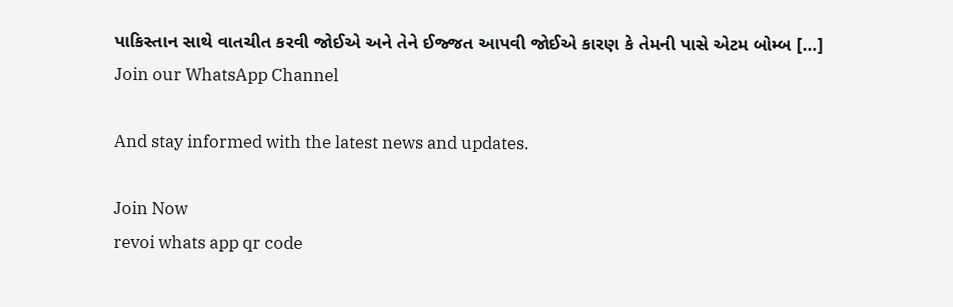પાકિસ્તાન સાથે વાતચીત કરવી જોઈએ અને તેને ઈજ્જત આપવી જોઈએ કારણ કે તેમની પાસે એટમ બોમ્બ […]
Join our WhatsApp Channel

And stay informed with the latest news and updates.

Join Now
revoi whats app qr code